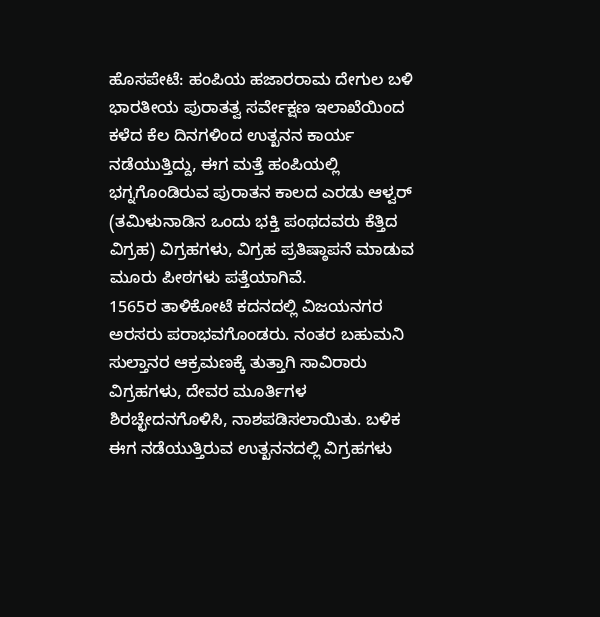ಹೊಸಪೇಟೆ: ಹಂಪಿಯ ಹಜಾರರಾಮ ದೇಗುಲ ಬಳಿ ಭಾರತೀಯ ಪುರಾತತ್ವ ಸರ್ವೇಕ್ಷಣ ಇಲಾಖೆಯಿಂದ ಕಳೆದ ಕೆಲ ದಿನಗಳಿಂದ ಉತ್ಖನನ ಕಾರ್ಯ ನಡೆಯುತ್ತಿದ್ದು, ಈಗ ಮತ್ತೆ ಹಂಪಿಯಲ್ಲಿ ಭಗ್ನಗೊಂಡಿರುವ ಪುರಾತನ ಕಾಲದ ಎರಡು ಆಳ್ವರ್ (ತಮಿಳುನಾಡಿನ ಒಂದು ಭಕ್ತಿ ಪಂಥದವರು ಕೆತ್ತಿದ ವಿಗ್ರಹ) ವಿಗ್ರಹಗಳು, ವಿಗ್ರಹ ಪ್ರತಿಷ್ಠಾಪನೆ ಮಾಡುವ ಮೂರು ಪೀಠಗಳು ಪತ್ತೆಯಾಗಿವೆ.
1565ರ ತಾಳಿಕೋಟೆ ಕದನದಲ್ಲಿ ವಿಜಯನಗರ ಅರಸರು ಪರಾಭವಗೊಂಡರು. ನಂತರ ಬಹುಮನಿ ಸುಲ್ತಾನರ ಆಕ್ರಮಣಕ್ಕೆ ತುತ್ತಾಗಿ ಸಾವಿರಾರು ವಿಗ್ರಹಗಳು, ದೇವರ ಮೂರ್ತಿಗಳ ಶಿರಚ್ಛೇದನಗೊಳಿಸಿ, ನಾಶಪಡಿಸಲಾಯಿತು. ಬಳಿಕ ಈಗ ನಡೆಯುತ್ತಿರುವ ಉತ್ಖನನದಲ್ಲಿ ವಿಗ್ರಹಗಳು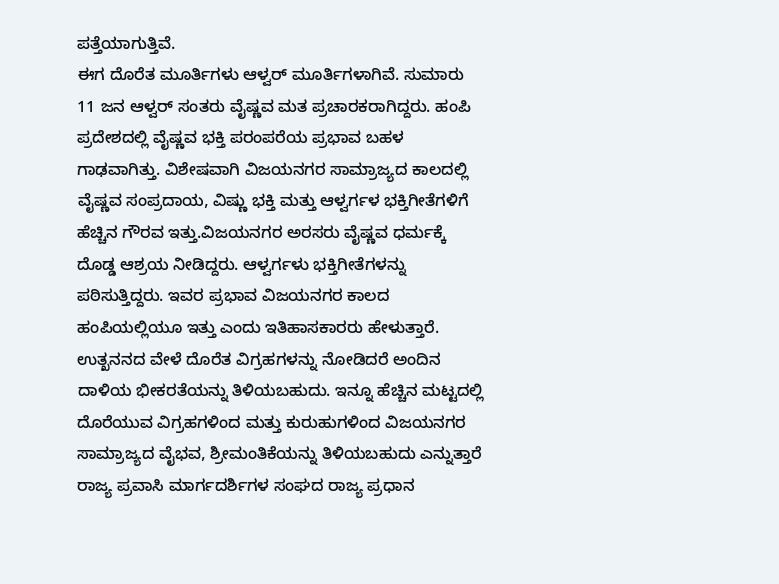ಪತ್ತೆಯಾಗುತ್ತಿವೆ.
ಈಗ ದೊರೆತ ಮೂರ್ತಿಗಳು ಆಳ್ವರ್ ಮೂರ್ತಿಗಳಾಗಿವೆ. ಸುಮಾರು 11 ಜನ ಆಳ್ವರ್ ಸಂತರು ವೈಷ್ಣವ ಮತ ಪ್ರಚಾರಕರಾಗಿದ್ದರು. ಹಂಪಿ ಪ್ರದೇಶದಲ್ಲಿ ವೈಷ್ಣವ ಭಕ್ತಿ ಪರಂಪರೆಯ ಪ್ರಭಾವ ಬಹಳ ಗಾಢವಾಗಿತ್ತು. ವಿಶೇಷವಾಗಿ ವಿಜಯನಗರ ಸಾಮ್ರಾಜ್ಯದ ಕಾಲದಲ್ಲಿ ವೈಷ್ಣವ ಸಂಪ್ರದಾಯ, ವಿಷ್ಣು ಭಕ್ತಿ ಮತ್ತು ಆಳ್ವರ್ಗಳ ಭಕ್ತಿಗೀತೆಗಳಿಗೆ ಹೆಚ್ಚಿನ ಗೌರವ ಇತ್ತು.ವಿಜಯನಗರ ಅರಸರು ವೈಷ್ಣವ ಧರ್ಮಕ್ಕೆ ದೊಡ್ಡ ಆಶ್ರಯ ನೀಡಿದ್ದರು. ಆಳ್ವರ್ಗಳು ಭಕ್ತಿಗೀತೆಗಳನ್ನು ಪಠಿಸುತ್ತಿದ್ದರು. ಇವರ ಪ್ರಭಾವ ವಿಜಯನಗರ ಕಾಲದ ಹಂಪಿಯಲ್ಲಿಯೂ ಇತ್ತು ಎಂದು ಇತಿಹಾಸಕಾರರು ಹೇಳುತ್ತಾರೆ.
ಉತ್ಖನನದ ವೇಳೆ ದೊರೆತ ವಿಗ್ರಹಗಳನ್ನು ನೋಡಿದರೆ ಅಂದಿನ ದಾಳಿಯ ಭೀಕರತೆಯನ್ನು ತಿಳಿಯಬಹುದು. ಇನ್ನೂ ಹೆಚ್ಚಿನ ಮಟ್ಟದಲ್ಲಿ ದೊರೆಯುವ ವಿಗ್ರಹಗಳಿಂದ ಮತ್ತು ಕುರುಹುಗಳಿಂದ ವಿಜಯನಗರ ಸಾಮ್ರಾಜ್ಯದ ವೈಭವ, ಶ್ರೀಮಂತಿಕೆಯನ್ನು ತಿಳಿಯಬಹುದು ಎನ್ನುತ್ತಾರೆ ರಾಜ್ಯ ಪ್ರವಾಸಿ ಮಾರ್ಗದರ್ಶಿಗಳ ಸಂಘದ ರಾಜ್ಯ ಪ್ರಧಾನ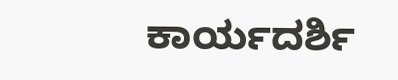ಕಾರ್ಯದರ್ಶಿ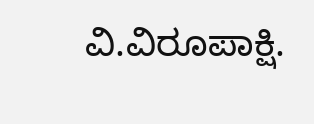ವಿ.ವಿರೂಪಾಕ್ಷಿ.